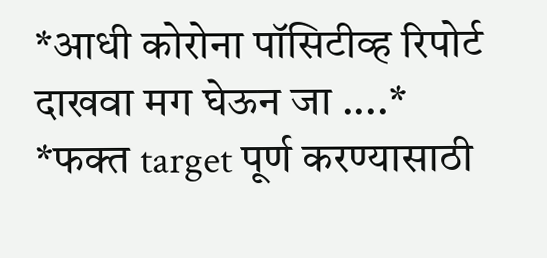*आधी कोरोना पॉसिटीव्ह रिपोर्ट दाखवा मग घेऊन जा ....*
*फक्त target पूर्ण करण्यासाठी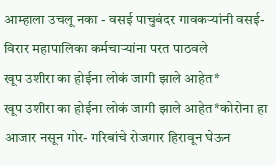आम्हाला उचलू नका - वसई पाचुबंदर गावकऱ्यांनी वसई-विरार महापालिका कर्मचाऱ्यांना परत पाठवले
खूप उशीरा का होईना लोकं जागी झाले आहेत*
खूप उशीरा का होईना लोकं जागी झाले आहेत*कोरोना हा आजार नसून गोर- गरिबांचे रोजगार हिरावून घेऊन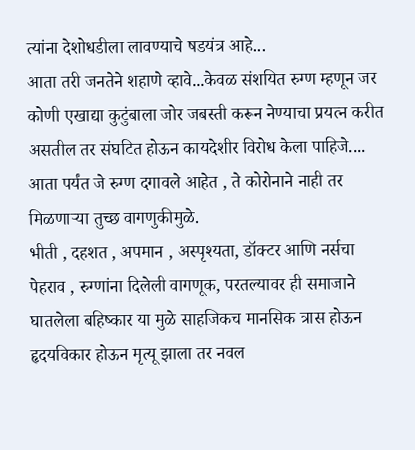त्यांना देशोधडीला लावण्याचे षडयंत्र आहे...
आता तरी जनतेने शहाणे व्हावे...केवळ संशयित रुग्ण म्हणून जर कोणी एखाद्या कुटुंबाला जोर जबस्ती करून नेण्याचा प्रयत्न करीत असतील तर संघटित होऊन कायदेशीर विरोध केला पाहिजे....
आता पर्यंत जे रुग्ण दगावले आहेत , ते कोरोनाने नाही तर मिळणाऱ्या तुच्छ वागणुकीमुळे.
भीती , दहशत , अपमान , अस्पृश्यता, डॉक्टर आणि नर्सचा पेहराव , रुग्णांना दिलेली वागणूक, परतल्यावर ही समाजाने घातलेला बहिष्कार या मुळे साहजिकच मानसिक त्रास होऊन हृदयविकार होऊन मृत्यू झाला तर नवल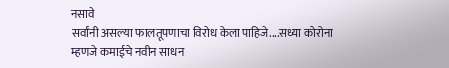नसावे
सर्वांनी असल्या फालतूपणाचा विरोध केला पाहिजे....सध्या कोरोना म्हणजे कमाईचे नवीन साधन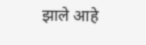झाले आहे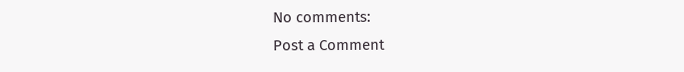No comments:
Post a Comment